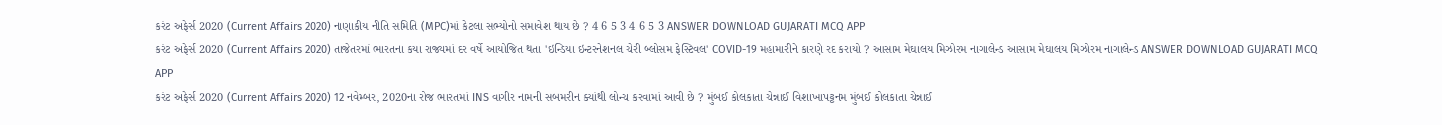કરંટ અફેર્સ 2020 (Current Affairs 2020) નાણાકીય નીતિ સમિતિ (MPC)માં કેટલા સભ્યોનો સમાવેશ થાય છે ? 4 6 5 3 4 6 5 3 ANSWER DOWNLOAD GUJARATI MCQ APP
કરંટ અફેર્સ 2020 (Current Affairs 2020) તાજેતરમાં ભારતના કયા રાજ્યમાં દર વર્ષે આયોજિત થતા 'ઇન્ડિયા ઇન્ટરનેશનલ ચેરી બ્લોસમ ફેસ્ટિવલ' COVID-19 મહામારીને કારણે રદ કરાયો ? આસામ મેઘાલય મિઝોરમ નાગાલેન્ડ આસામ મેઘાલય મિઝોરમ નાગાલેન્ડ ANSWER DOWNLOAD GUJARATI MCQ APP
કરંટ અફેર્સ 2020 (Current Affairs 2020) 12 નવેમ્બર, 2020ના રોજ ભારતમાં INS વાગીર નામની સબમરીન ક્યાંથી લોન્ચ કરવામાં આવી છે ? મુંબઈ કોલકાતા ચેન્નાઈ વિશાખાપટ્ટનમ મુંબઈ કોલકાતા ચેન્નાઈ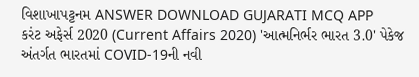વિશાખાપટ્ટનમ ANSWER DOWNLOAD GUJARATI MCQ APP
કરંટ અફેર્સ 2020 (Current Affairs 2020) 'આત્મનિર્ભર ભારત 3.0' પેકેજ અંતર્ગત ભારતમાં COVID-19ની નવી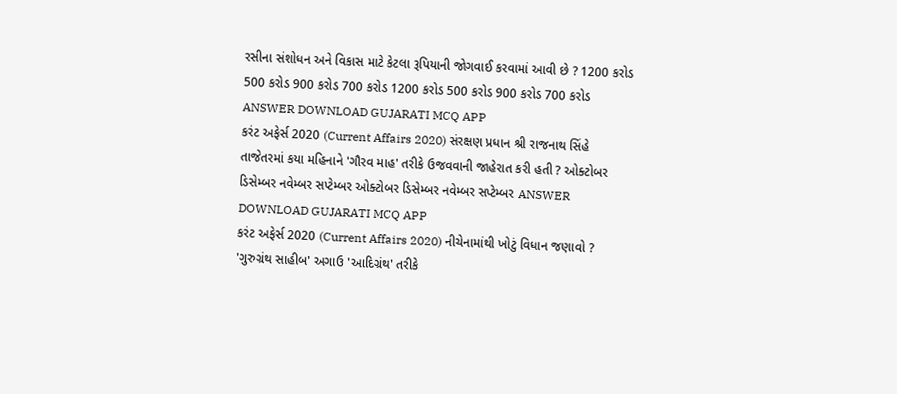રસીના સંશોધન અને વિકાસ માટે કેટલા રૂપિયાની જોગવાઈ કરવામાં આવી છે ? 1200 કરોડ 500 કરોડ 900 કરોડ 700 કરોડ 1200 કરોડ 500 કરોડ 900 કરોડ 700 કરોડ ANSWER DOWNLOAD GUJARATI MCQ APP
કરંટ અફેર્સ 2020 (Current Affairs 2020) સંરક્ષણ પ્રધાન શ્રી રાજનાથ સિંહે તાજેતરમાં કયા મહિનાને 'ગૌરવ માહ' તરીકે ઉજવવાની જાહેરાત કરી હતી ? ઓક્ટોબર ડિસેમ્બર નવેમ્બર સપ્ટેમ્બર ઓક્ટોબર ડિસેમ્બર નવેમ્બર સપ્ટેમ્બર ANSWER DOWNLOAD GUJARATI MCQ APP
કરંટ અફેર્સ 2020 (Current Affairs 2020) નીચેનામાંથી ખોટું વિધાન જણાવો ? 'ગુરુગ્રંથ સાહીબ' અગાઉ 'આદિગ્રંથ' તરીકે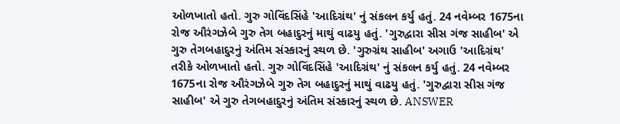ઓળખાતો હતો. ગુરુ ગોવિંદસિંહે 'આદિગ્રંથ' નું સંકલન કર્યુ હતું. 24 નવેમ્બર 1675ના રોજ ઔરંગઝેબે ગુરુ તેગ બહાદુરનું માથું વાઢયુ હતું. 'ગુરુદ્વારા સીસ ગંજ સાહીબ' એ ગુરુ તેગબહાદુરનું અંતિમ સંસ્કારનું સ્થળ છે. 'ગુરુગ્રંથ સાહીબ' અગાઉ 'આદિગ્રંથ' તરીકે ઓળખાતો હતો. ગુરુ ગોવિંદસિંહે 'આદિગ્રંથ' નું સંકલન કર્યુ હતું. 24 નવેમ્બર 1675ના રોજ ઔરંગઝેબે ગુરુ તેગ બહાદુરનું માથું વાઢયુ હતું. 'ગુરુદ્વારા સીસ ગંજ સાહીબ' એ ગુરુ તેગબહાદુરનું અંતિમ સંસ્કારનું સ્થળ છે. ANSWER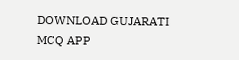DOWNLOAD GUJARATI MCQ APP